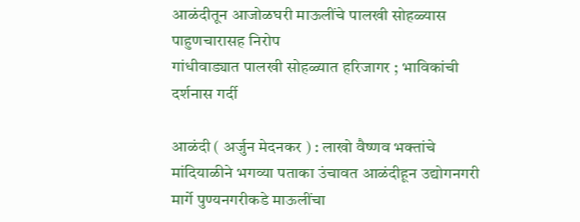आळंदीतून आजोळघरी माऊलींचे पालखी सोहळ्यास पाहुणचारासह निरोप
गांधीवाड्यात पालखी सोहळ्यात हरिजागर ; भाविकांची दर्शनास गर्दी

आळंदी ( अर्जुन मेदनकर ) : लाखो वैष्णव भक्तांचे मांदियाळीने भगव्या पताका उंचावत आळंदीहून उद्योगनगरी मार्गे पुण्यनगरीकडे माऊलींचा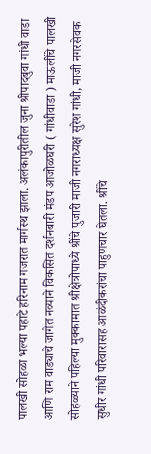पालखी सोहळा भल्या पहाटे हरिनाम गजरात मार्गस्थ झाला. अलंकापुरीतील जुना श्रीपादबुवा गांधी वाडा आणि राम वाड्याचे जागेत नव्याने विकसित दर्शनबारी मंडप आजोळघरी ( गांधीवाडा ) माऊलींचे पालखी सोहळ्याने पहिल्या मुक्कामात श्रीक्षेत्रोपाध्ये श्रींचे पुजारी माजी नगराध्यक्ष सुरेश गांधी, माजी नगरसेवक सुधीर गांधी परिवारासह आळंदीकरांचा पाहुणचार घेतला. श्रींचे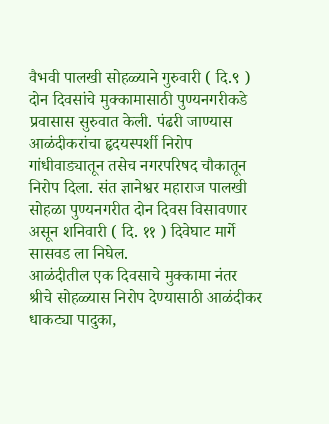वैभवी पालखी सोहळ्याने गुरुवारी ( दि.९ ) दोन दिवसांचे मुक्कामासाठी पुण्यनगरीकडे प्रवासास सुरुवात केली. पंढरी जाण्यास आळंदीकरांचा हृदयस्पर्शी निरोप गांधीवाड्यातून तसेच नगरपरिषद चौकातून निरोप दिला. संत ज्ञानेश्वर महाराज पालखी सोहळा पुण्यनगरीत दोन दिवस विसावणार असून शनिवारी ( दि. ११ ) दिवेघाट मार्गे सासवड ला निघेल.
आळंदीतील एक दिवसाचे मुक्कामा नंतर श्रीचे सोहळ्यास निरोप देण्यासाठी आळंदीकर धाकट्या पादुका,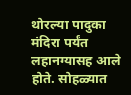थोरल्या पादुका मंदिरा पर्यंत लहानग्यासह आले होते. सोहळ्यात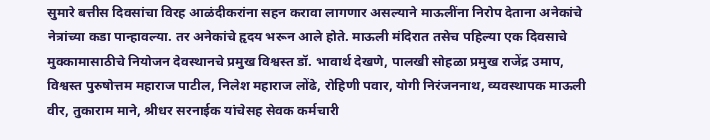सुमारे बत्तीस दिवसांचा विरह आळंदीकरांना सहन करावा लागणार असल्याने माऊलींना निरोप देताना अनेकांचे नेत्रांच्या कडा पान्हावल्या. तर अनेकांचे हृदय भरून आले होते. माऊली मंदिरात तसेच पहिल्या एक दिवसाचे मुक्कामासाठीचे नियोजन देवस्थानचे प्रमुख विश्वस्त डॉ. भावार्थ देखणे, पालखी सोहळा प्रमुख राजेंद्र उमाप, विश्वस्त पुरुषोत्तम महाराज पाटील, निलेश महाराज लोंढे, रोहिणी पवार, योगी निरंजननाथ, व्यवस्थापक माऊली वीर, तुकाराम माने, श्रीधर सरनाईक यांचेसह सेवक कर्मचारी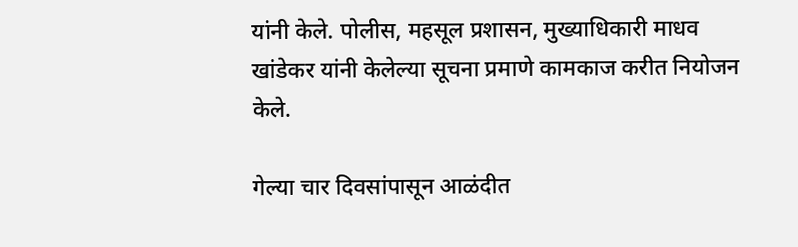यांनी केले. पोलीस, महसूल प्रशासन, मुख्याधिकारी माधव खांडेकर यांनी केलेल्या सूचना प्रमाणे कामकाज करीत नियोजन केले.

गेल्या चार दिवसांपासून आळंदीत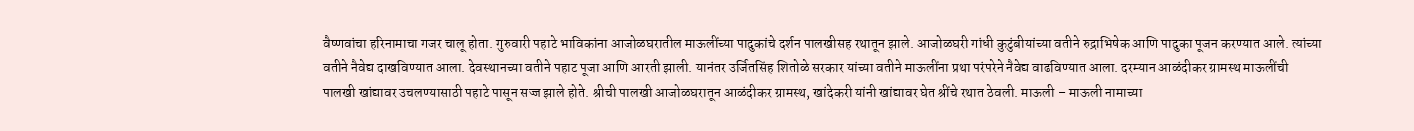वैष्णवांचा हरिनामाचा गजर चालू होता. गुरुवारी पहाटे भाविकांना आजोळघरातील माऊलींच्या पादुकांचे दर्शन पालखीसह रथातून झाले. आजोळघरी गांधी कुटुंबीयांच्या वतीने रुद्राभिषेक आणि पादुका पूजन करण्यात आले. त्यांच्या वतीने नैवेद्य दाखविण्यात आला. देवस्थानच्या वतीने पहाट पूजा आणि आरती झाली. यानंतर उर्जितसिंह शितोळे सरकार यांच्या वतीने माऊलींना प्रथा परंपरेने नैवेद्य वाढविण्यात आला. दरम्यान आळंदीकर ग्रामस्थ माऊलींची पालखी खांद्यावर उचलण्यासाठी पहाटे पासून सज्ज झाले होते. श्रीची पालखी आजोळघरातून आळंदीकर ग्रामस्थ, खांदेकरी यांनी खांद्यावर घेत श्रींचे रथात ठेवली. माऊली – माऊली नामाच्या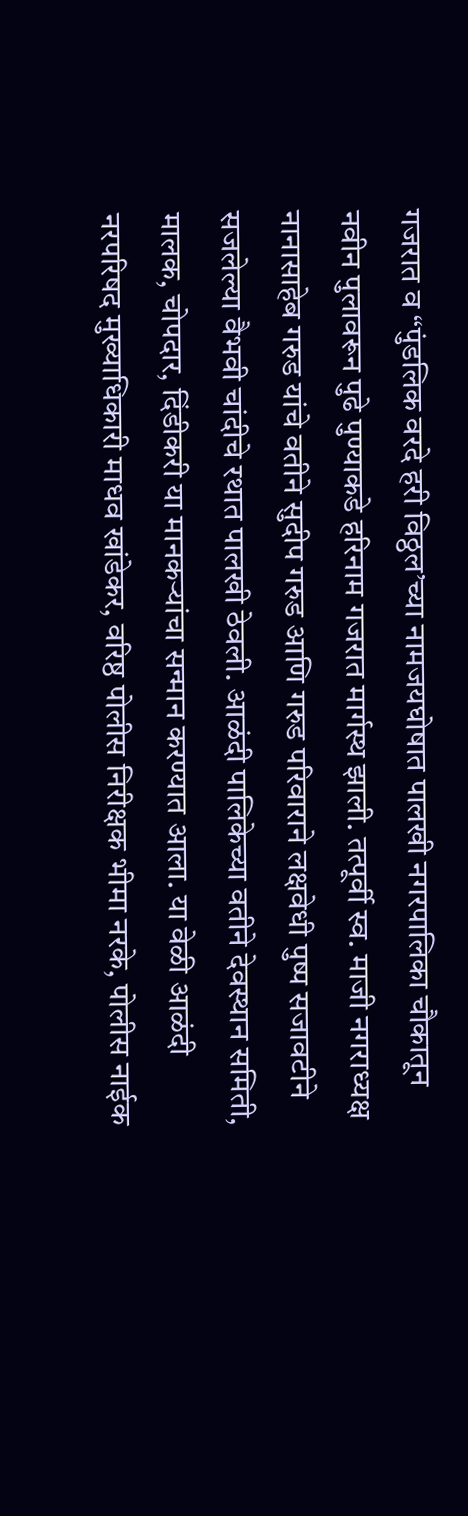गजरात व “पुंडलिक वरदे हरी विठ्ठल’च्या नामजयघोषात पालखी नगरपालिका चौकातून नवीन पुलावरून पुढे पुण्याकडे हरिनाम गजरात मार्गस्थ झाली. तत्पूर्वी स्व. माजी नगराध्यक्ष नानासाहेब गरुड यांचे वतीने सुदीप गरुड आणि गरुड परिवाराने लक्षवेधी पुष्प सजावटीने सजलेल्या वैभवी चांदीचे रथात पालखी ठेवली. आळंदी पालिकेच्या वतीने देवस्थान समिती, मालक, चोपदार, दिंडीकरी या मानकऱ्यांचा सन्मान करण्यात आला. या वेळी आळंदी नरपरिषद मुख्याधिकारी माधव खांडेकर, वरिष्ठ पोलीस निरीक्षक भीमा नरके, पोलीस नाईक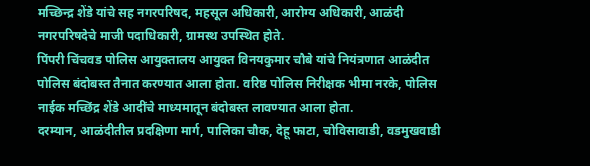मच्छिन्द्र शेंडे यांचे सह नगरपरिषद, महसूल अधिकारी, आरोग्य अधिकारी, आळंदी नगरपरिषदेचे माजी पदाधिकारी, ग्रामस्थ उपस्थित होते.
पिंपरी चिंचवड पोलिस आयुक्तालय आयुक्त विनयकुमार चौबे यांचे नियंत्रणात आळंदीत पोलिस बंदोबस्त तैनात करण्यात आला होता. वरिष्ठ पोलिस निरीक्षक भीमा नरके, पोलिस नाईक मच्छिंद्र शेंडे आदींचे माध्यमातून बंदोबस्त लावण्यात आला होता.
दरम्यान, आळंदीतील प्रदक्षिणा मार्ग, पालिका चौक, देहू फाटा, चोविसावाडी, वडमुखवाडी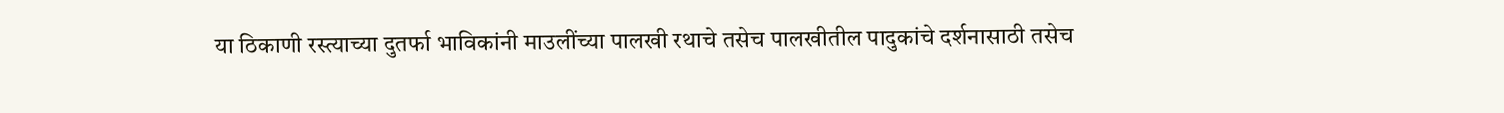या ठिकाणी रस्त्याच्या दुतर्फा भाविकांनी माउलींच्या पालखी रथाचे तसेच पालखीतील पादुकांचे दर्शनासाठी तसेच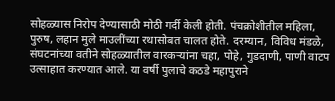सोहळ्यास निरोप देण्यासाठी मोठी गर्दी केली होती. पंचक्रोशीतील महिला, पुरुष, लहान मुले माउलींच्या रथासोबत चालत होते. दरम्यान, विविध मंडळे, संघटनांच्या वतीने सोहळ्यातील वारकऱ्यांना चहा, पोहे, गुडदाणी, पाणी वाटप उत्साहात करण्यात आले. या वर्षी पुलाचे कठडे महापुराने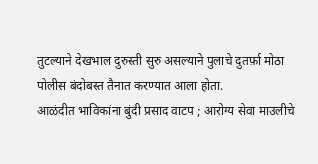तुटल्याने देखभाल दुरुस्ती सुरु असल्याने पुलाचे दुतर्फ़ा मोठा पोलीस बंदोबस्त तैनात करण्यात आला होता.
आळंदीत भाविकांना बुंदी प्रसाद वाटप ; आरोग्य सेवा माउलीचे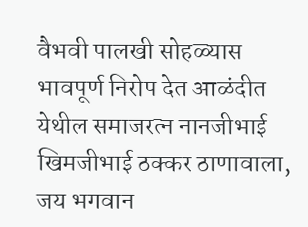वैभवी पालखी सोहळ्यास भावपूर्ण निरोप देत आळंदीत येथील समाजरत्न नानजीभाई खिमजीभाई ठक्कर ठाणावाला, जय भगवान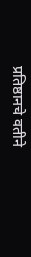प्रतिष्ठानचे वतीने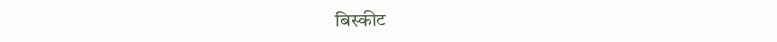बिस्कीट